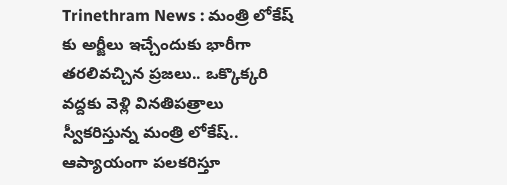Trinethram News : మంత్రి లోకేష్ కు అర్జీలు ఇచ్చేందుకు భారీగా తరలివచ్చిన ప్రజలు.. ఒక్కొక్కరి వద్దకు వెళ్లి వినతిపత్రాలు స్వీకరిస్తున్న మంత్రి లోకేష్.. ఆప్యాయంగా పలకరిస్తూ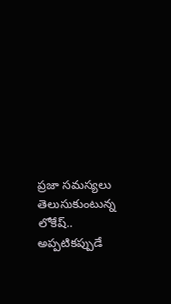ప్రజా సమస్యలు తెలుసుకుంటున్న లోకేష్.. అప్పటికప్పుడే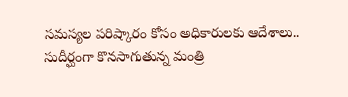సమస్యల పరిష్కారం కోసం అధికారులకు ఆదేశాలు.. సుదీర్ఘంగా కొనసాగుతున్న మంత్రి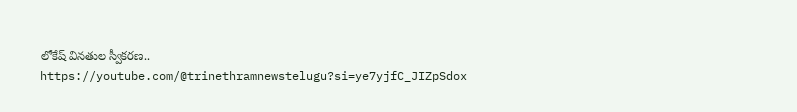లోకేష్ వినతుల స్వీకరణ..
https://youtube.com/@trinethramnewstelugu?si=ye7yjfC_JIZpSdox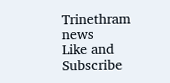Trinethram news
Like and Subscribe